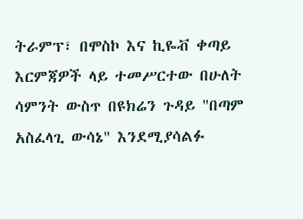ትራምፕ፣ በሞስኮ እና ኪዬቭ ቀጣይ እርምጃዎች ላይ ተመሥርተው በሁለት ሳምንት ውስጥ በዩክሬን ጉዳይ "በጣም አስፈላጊ ውሳኔ" እንደሚያሳልፉ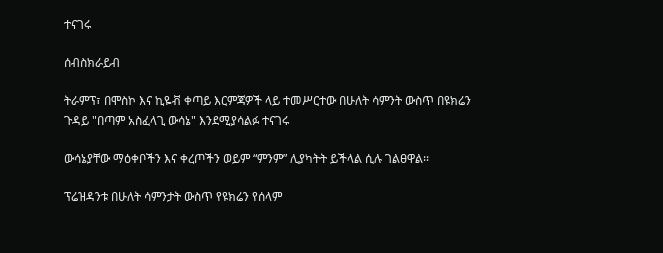ተናገሩ

ሰብስክራይብ

ትራምፕ፣ በሞስኮ እና ኪዬቭ ቀጣይ እርምጃዎች ላይ ተመሥርተው በሁለት ሳምንት ውስጥ በዩክሬን ጉዳይ "በጣም አስፈላጊ ውሳኔ" እንደሚያሳልፉ ተናገሩ

ውሳኔያቸው ማዕቀቦችን እና ቀረጦችን ወይም “ምንም” ሊያካትት ይችላል ሲሉ ገልፀዋል፡፡

ፕሬዝዳንቱ በሁለት ሳምንታት ውስጥ የዩክሬን የሰላም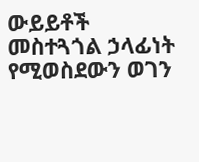ውይይቶች መስተጓጎል ኃላፊነት የሚወስደውን ወገን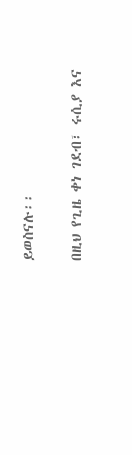ይወስናሉ፡፡

በዚህ የጊዜ ቀነ ገደብ፣ ሩሲያ እና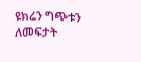ዩክሬን ግጭቱን ለመፍታት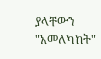ያላቸውን "አመለካከት"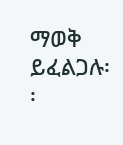ማወቅ ይፈልጋሉ፡፡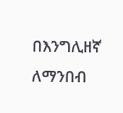በእንግሊዘኛ ለማንበብ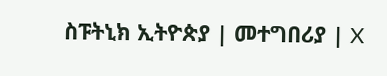ስፑትኒክ ኢትዮጵያ | መተግበሪያ | X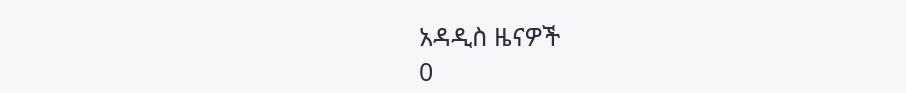አዳዲስ ዜናዎች
0